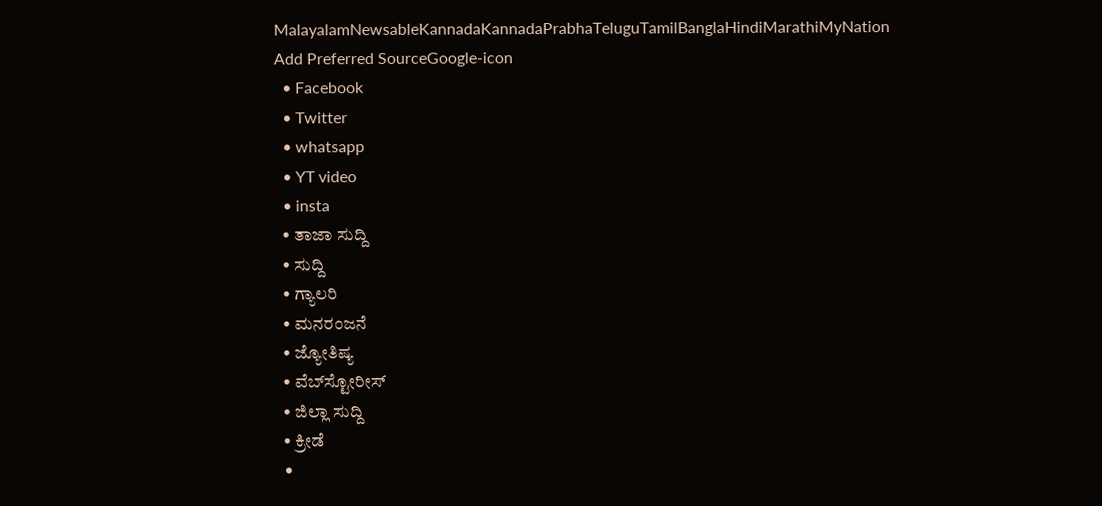MalayalamNewsableKannadaKannadaPrabhaTeluguTamilBanglaHindiMarathiMyNation
Add Preferred SourceGoogle-icon
  • Facebook
  • Twitter
  • whatsapp
  • YT video
  • insta
  • ತಾಜಾ ಸುದ್ದಿ
  • ಸುದ್ದಿ
  • ಗ್ಯಾಲರಿ
  • ಮನರಂಜನೆ
  • ಜ್ಯೋತಿಷ್ಯ
  • ವೆಬ್‌ಸ್ಟೋರೀಸ್
  • ಜಿಲ್ಲಾ ಸುದ್ದಿ
  • ಕ್ರೀಡೆ
  •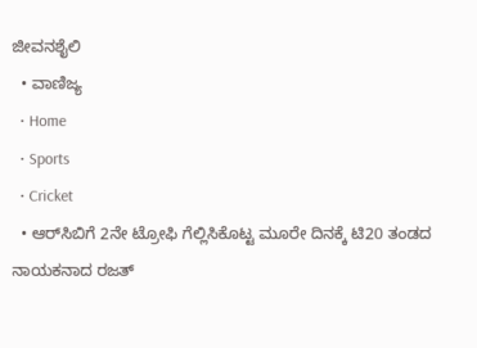ಜೀವನಶೈಲಿ
  • ವಾಣಿಜ್ಯ
  • Home
  • Sports
  • Cricket
  • ಆರ್‌ಸಿಬಿಗೆ 2ನೇ ಟ್ರೋಫಿ ಗೆಲ್ಲಿಸಿಕೊಟ್ಟ ಮೂರೇ ದಿನಕ್ಕೆ ಟಿ20 ತಂಡದ ನಾಯಕನಾದ ರಜತ್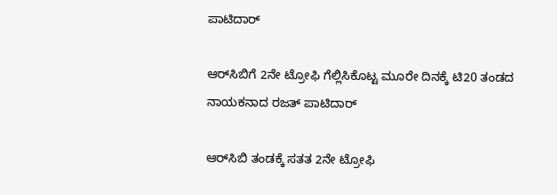ಪಾಟಿದಾರ್

ಆರ್‌ಸಿಬಿಗೆ 2ನೇ ಟ್ರೋಫಿ ಗೆಲ್ಲಿಸಿಕೊಟ್ಟ ಮೂರೇ ದಿನಕ್ಕೆ ಟಿ20 ತಂಡದ ನಾಯಕನಾದ ರಜತ್ ಪಾಟಿದಾರ್

ಆರ್‌ಸಿಬಿ ತಂಡಕ್ಕೆ ಸತತ 2ನೇ ಟ್ರೋಫಿ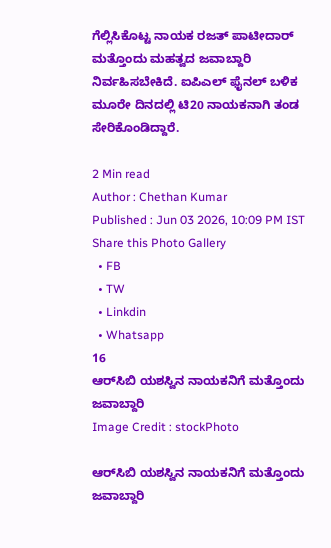ಗೆಲ್ಲಿಸಿಕೊಟ್ಟ ನಾಯಕ ರಜತ್ ಪಾಟೀದಾರ್ ಮತ್ತೊಂದು ಮಹತ್ವದ ಜವಾಬ್ದಾರಿ ನಿರ್ವಹಿಸಬೇಕಿದೆ. ಐಪಿಎಲ್ ಫೈನಲ್ ಬಳಿಕ ಮೂರೇ ದಿನದಲ್ಲಿ ಟಿ20 ನಾಯಕನಾಗಿ ತಂಡ ಸೇರಿಕೊಂಡಿದ್ದಾರೆ.

2 Min read
Author : Chethan Kumar
Published : Jun 03 2026, 10:09 PM IST
Share this Photo Gallery
  • FB
  • TW
  • Linkdin
  • Whatsapp
16
ಆರ್‌ಸಿಬಿ ಯಶಸ್ವಿನ ನಾಯಕನಿಗೆ ಮತ್ತೊಂದು ಜವಾಬ್ದಾರಿ
Image Credit : stockPhoto

ಆರ್‌ಸಿಬಿ ಯಶಸ್ವಿನ ನಾಯಕನಿಗೆ ಮತ್ತೊಂದು ಜವಾಬ್ದಾರಿ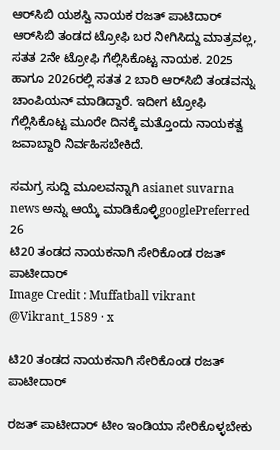ಆರ್‌ಸಿಬಿ ಯಶಸ್ವಿ ನಾಯಕ ರಜತ್ ಪಾಟಿದಾರ್ ಆರ್‌ಸಿಬಿ ತಂಡದ ಟ್ರೋಫಿ ಬರ ನೀಗಿಸಿದ್ದು ಮಾತ್ರವಲ್ಲ, ಸತತ 2ನೇ ಟ್ರೋಫಿ ಗೆಲ್ಲಿಸಿಕೊಟ್ಟ ನಾಯಕ. 2025 ಹಾಗೂ 2026ರಲ್ಲಿ ಸತತ 2 ಬಾರಿ ಆರ್‌ಸಿಬಿ ತಂಡವನ್ನು ಚಾಂಪಿಯನ್ ಮಾಡಿದ್ದಾರೆ. ಇದೀಗ ಟ್ರೋಫಿ ಗೆಲ್ಲಿಸಿಕೊಟ್ಟ ಮೂರೇ ದಿನಕ್ಕೆ ಮತ್ತೊಂದು ನಾಯಕತ್ವ ಜವಾಬ್ದಾರಿ ನಿರ್ವಹಿಸಬೇಕಿದೆ.

ಸಮಗ್ರ ಸುದ್ದಿ ಮೂಲವನ್ನಾಗಿ asianet suvarna news ಅನ್ನು ಆಯ್ಕೆ ಮಾಡಿಕೊಳ್ಳಿgooglePreferred
26
ಟಿ20 ತಂಡದ ನಾಯಕನಾಗಿ ಸೇರಿಕೊಂಡ ರಜತ್ ಪಾಟೀದಾರ್
Image Credit : Muffatball vikrant @Vikrant_1589 · x

ಟಿ20 ತಂಡದ ನಾಯಕನಾಗಿ ಸೇರಿಕೊಂಡ ರಜತ್ ಪಾಟೀದಾರ್

ರಜತ್ ಪಾಟೀದಾರ್ ಟೀಂ ಇಂಡಿಯಾ ಸೇರಿಕೊಳ್ಳಬೇಕು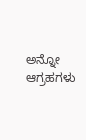ಅನ್ನೋ ಆಗ್ರಹಗಳು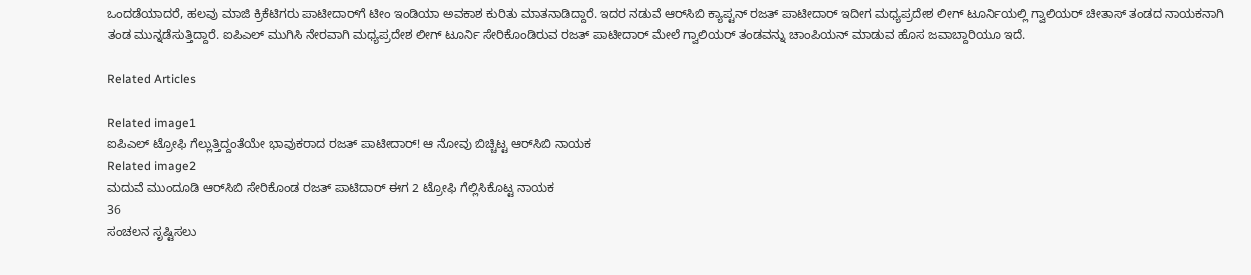ಒಂದಡೆಯಾದರೆ, ಹಲವು ಮಾಜಿ ಕ್ರಿಕೆಟಿಗರು ಪಾಟೀದಾರ್‌ಗೆ ಟೀಂ ಇಂಡಿಯಾ ಅವಕಾಶ ಕುರಿತು ಮಾತನಾಡಿದ್ದಾರೆ. ಇದರ ನಡುವೆ ಆರ್‌ಸಿಬಿ ಕ್ಯಾಪ್ಟನ್ ರಜತ್ ಪಾಟೀದಾರ್ ಇದೀಗ ಮಧ್ಯಪ್ರದೇಶ ಲೀಗ್ ಟೂರ್ನಿಯಲ್ಲಿ ಗ್ವಾಲಿಯರ್ ಚೀತಾಸ್ ತಂಡದ ನಾಯಕನಾಗಿ ತಂಡ ಮುನ್ನಡೆಸುತ್ತಿದ್ದಾರೆ. ಐಪಿಎಲ್ ಮುಗಿಸಿ ನೇರವಾಗಿ ಮಧ್ಯಪ್ರದೇಶ ಲೀಗ್ ಟೂರ್ನಿ ಸೇರಿಕೊಂಡಿರುವ ರಜತ್ ಪಾಟೀದಾರ್ ಮೇಲೆ ಗ್ವಾಲಿಯರ್ ತಂಡವನ್ನು ಚಾಂಪಿಯನ್ ಮಾಡುವ ಹೊಸ ಜವಾಬ್ದಾರಿಯೂ ಇದೆ.

Related Articles

Related image1
ಐಪಿಎಲ್ ಟ್ರೋಫಿ ಗೆಲ್ಲುತ್ತಿದ್ದಂತೆಯೇ ಭಾವುಕರಾದ ರಜತ್ ಪಾಟೀದಾರ್! ಆ ನೋವು ಬಿಚ್ಚಿಟ್ಟ ಆರ್‌ಸಿಬಿ ನಾಯಕ
Related image2
ಮದುವೆ ಮುಂದೂಡಿ ಆರ್‌ಸಿಬಿ ಸೇರಿಕೊಂಡ ರಜತ್ ಪಾಟಿದಾರ್ ಈಗ 2 ಟ್ರೋಫಿ ಗೆಲ್ಲಿಸಿಕೊಟ್ಟ ನಾಯಕ
36
ಸಂಚಲನ ಸೃಷ್ಟಿಸಲು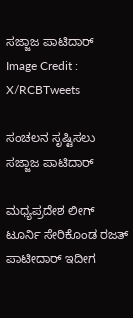ಸಜ್ಜಾಜ ಪಾಟಿದಾರ್
Image Credit : X/RCBTweets

ಸಂಚಲನ ಸೃಷ್ಟಿಸಲು ಸಜ್ಜಾಜ ಪಾಟಿದಾರ್

ಮಧ್ಯಪ್ರದೇಶ ಲೀಗ್ ಟೂರ್ನಿ ಸೇರಿಕೊಂಡ ರಜತ್ ಪಾಟೀದಾರ್ ಇದೀಗ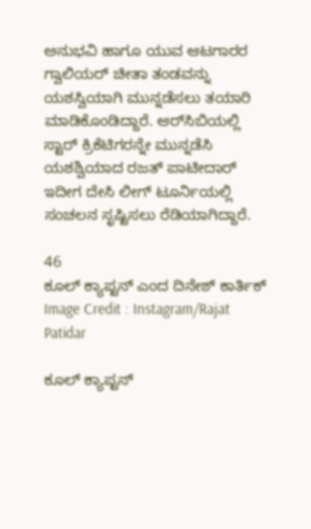ಅನುಭವಿ ಹಾಗೂ ಯುವ ಆಟಗಾರರ ಗ್ವಾಲಿಯರ್ ಚೀತಾ ತಂಡವನ್ನು ಯಶಸ್ವಿಯಾಗಿ ಮುನ್ನಡೆಸಲು ತಯಾರಿ ಮಾಡಿಕೊಂಡಿದ್ದಾರೆ. ಆರ್‌ಸಿಬಿಯಲ್ಲಿ ಸ್ಟಾರ್ ಕ್ರಿಕೆಟಿಗರನ್ನೇ ಮುನ್ನಡೆಸಿ ಯಶಶ್ವಿಯಾದ ರಜತ್ ಪಾಟೀದಾರ್ ಇದೀಗ ದೇಸಿ ಲೀಗ್ ಟೂರ್ನಿಯಲ್ಲಿ ಸಂಚಲನ ಸೃಷ್ಟಿಸಲು ರೆಡಿಯಾಗಿದ್ದಾರೆ.

46
ಕೂಲ್ ಕ್ಯಾಪ್ಟನ್ ಎಂದ ದಿನೇಶ್ ಕಾರ್ತಿಕ್
Image Credit : Instagram/Rajat Patidar

ಕೂಲ್ ಕ್ಯಾಪ್ಟನ್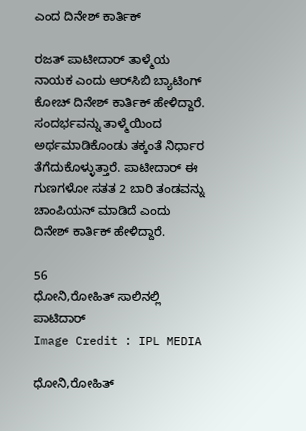ಎಂದ ದಿನೇಶ್ ಕಾರ್ತಿಕ್

ರಜತ್ ಪಾಟೀದಾರ್ ತಾಳ್ಮೆಯ ನಾಯಕ ಎಂದು ಆರ್‌ಸಿಬಿ ಬ್ಯಾಟಿಂಗ್ ಕೋಚ್ ದಿನೇಶ್ ಕಾರ್ತಿಕ್ ಹೇಳಿದ್ದಾರೆ. ಸಂದರ್ಭವನ್ನು ತಾಳ್ಮೆಯಿಂದ ಅರ್ಥಮಾಡಿಕೊಂಡು ತಕ್ಕಂತೆ ನಿರ್ಧಾರ ತೆಗೆದುಕೊಳ್ಳುತ್ತಾರೆ. ಪಾಟೀದಾರ್ ಈ ಗುಣಗಳೋ ಸತತ 2 ಬಾರಿ ತಂಡವನ್ನು ಚಾಂಪಿಯನ್ ಮಾಡಿದೆ ಎಂದು ದಿನೇಶ್ ಕಾರ್ತಿಕ್ ಹೇಳಿದ್ದಾರೆ.

56
ಧೋನಿ,ರೋಹಿತ್ ಸಾಲಿನಲ್ಲಿ ಪಾಟಿದಾರ್
Image Credit : IPL MEDIA

ಧೋನಿ,ರೋಹಿತ್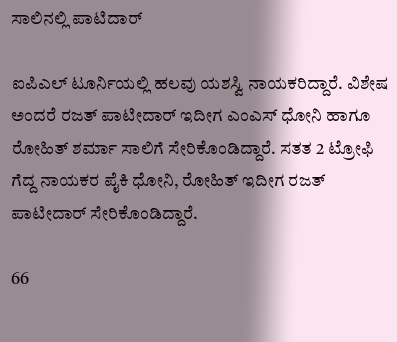ಸಾಲಿನಲ್ಲಿ ಪಾಟಿದಾರ್

ಐಪಿಎಲ್ ಟೂರ್ನಿಯಲ್ಲಿ ಹಲವು ಯಶಸ್ವಿ ನಾಯಕರಿದ್ದಾರೆ. ವಿಶೇಷ ಅಂದರೆ ರಜತ್ ಪಾಟೀದಾರ್ ಇದೀಗ ಎಂಎಸ್ ಧೋನಿ ಹಾಗೂ ರೋಹಿತ್ ಶರ್ಮಾ ಸಾಲಿಗೆ ಸೇರಿಕೊಂಡಿದ್ದಾರೆ. ಸತತ 2 ಟ್ರೋಫಿ ಗೆದ್ದ ನಾಯಕರ ಪೈಕಿ ಧೋನಿ, ರೋಹಿತ್ ಇದೀಗ ರಜತ್ ಪಾಟೀದಾರ್ ಸೇರಿಕೊಂಡಿದ್ದಾರೆ.

66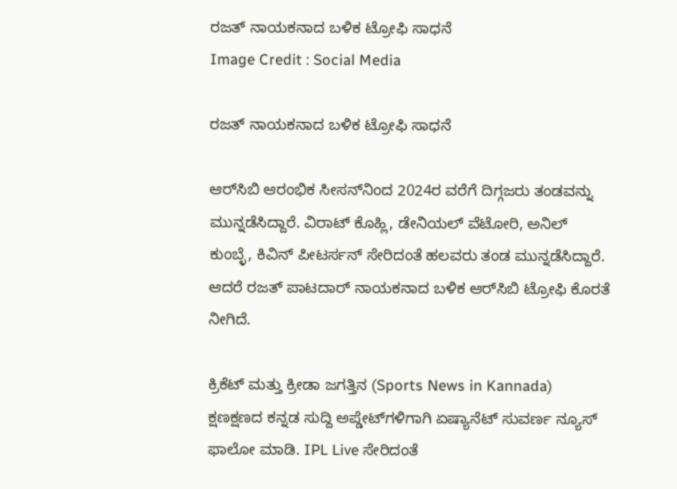ರಜತ್ ನಾಯಕನಾದ ಬಳಿಕ ಟ್ರೋಫಿ ಸಾಧನೆ
Image Credit : Social Media

ರಜತ್ ನಾಯಕನಾದ ಬಳಿಕ ಟ್ರೋಫಿ ಸಾಧನೆ

ಆರ್‌ಸಿಬಿ ಆರಂಭಿಕ ಸೀಸನ್‌ನಿಂದ 2024ರ ವರೆಗೆ ದಿಗ್ಗಜರು ತಂಡವನ್ನು ಮುನ್ನಡೆಸಿದ್ದಾರೆ. ವಿರಾಟ್ ಕೊಹ್ಲಿ, ಡೇನಿಯಲ್ ವೆಟೋರಿ, ಅನಿಲ್ ಕುಂಬ್ಳೆ, ಕಿವಿನ್ ಪೀಟರ್ಸನ್ ಸೇರಿದಂತೆ ಹಲವರು ತಂಡ ಮುನ್ನಡೆಸಿದ್ದಾರೆ. ಆದರೆ ರಜತ್ ಪಾಟದಾರ್ ನಾಯಕನಾದ ಬಳಿಕ ಆರ್‌ಸಿಬಿ ಟ್ರೋಫಿ ಕೊರತೆ ನೀಗಿದೆ.

ಕ್ರಿಕೆಟ್ ಮತ್ತು ಕ್ರೀಡಾ ಜಗತ್ತಿನ (Sports News in Kannada) ಕ್ಷಣಕ್ಷಣದ ಕನ್ನಡ ಸುದ್ದಿ ಅಪ್ಡೇಟ್‌ಗಳಿಗಾಗಿ ಏಷ್ಯಾನೆಟ್ ಸುವರ್ಣ ನ್ಯೂಸ್‌ ಫಾಲೋ ಮಾಡಿ. IPL Live ಸೇರಿದಂತೆ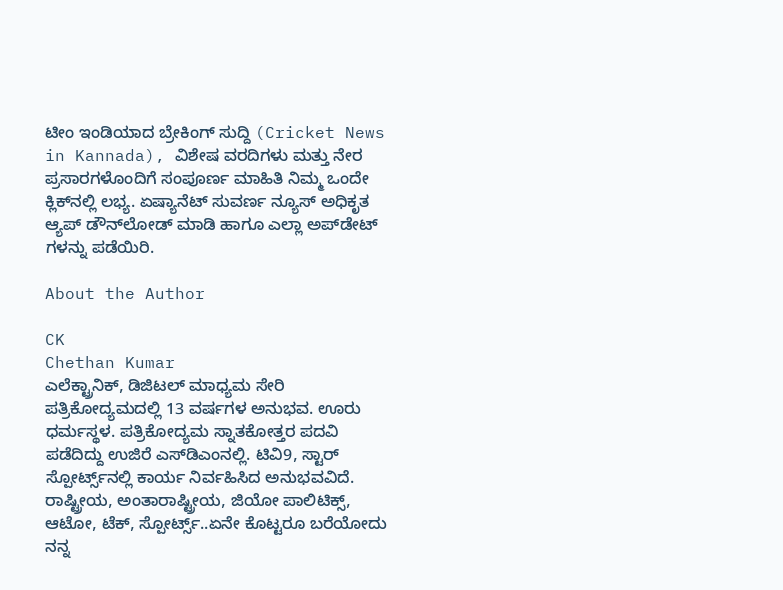ಟೀಂ ಇಂಡಿಯಾದ ಬ್ರೇಕಿಂಗ್ ಸುದ್ದಿ (Cricket News in Kannada), ವಿಶೇಷ ವರದಿಗಳು ಮತ್ತು ನೇರ ಪ್ರಸಾರಗಳೊಂದಿಗೆ ಸಂಪೂರ್ಣ ಮಾಹಿತಿ ನಿಮ್ಮ ಒಂದೇ ಕ್ಲಿಕ್‌ನಲ್ಲಿ ಲಭ್ಯ. ಏಷ್ಯಾನೆಟ್ ಸುವರ್ಣ ನ್ಯೂಸ್ ಅಧಿಕೃತ ಆ್ಯಪ್ ಡೌನ್‌ಲೋಡ್ ಮಾಡಿ ಹಾಗೂ ಎಲ್ಲಾ ಅಪ್‌ಡೇಟ್ ಗಳನ್ನು ಪಡೆಯಿರಿ.

About the Author

CK
Chethan Kumar
ಎಲೆಕ್ಟ್ರಾನಿಕ್, ಡಿಜಿಟಲ್ ಮಾಧ್ಯಮ ಸೇರಿ ಪತ್ರಿಕೋದ್ಯಮದಲ್ಲಿ 13 ವರ್ಷಗಳ ಅನುಭವ. ಊರು ಧರ್ಮಸ್ಥಳ. ಪತ್ರಿಕೋದ್ಯಮ ಸ್ನಾತಕೋತ್ತರ ಪದವಿ ಪಡೆದಿದ್ದು ಉಜಿರೆ ಎಸ್‌ಡಿಎಂನಲ್ಲಿ. ಟಿವಿ9, ಸ್ಟಾರ್ ಸ್ಪೋರ್ಟ್ಸ್‌ನಲ್ಲಿ ಕಾರ್ಯ ನಿರ್ವಹಿಸಿದ ಅನುಭವವಿದೆ. ರಾಷ್ಟ್ರೀಯ, ಅಂತಾರಾಷ್ಟ್ರೀಯ, ಜಿಯೋ ಪಾಲಿಟಿಕ್ಸ್, ಆಟೋ, ಟೆಕ್, ಸ್ಪೋರ್ಟ್ಸ್..ಏನೇ ಕೊಟ್ಟರೂ ಬರೆಯೋದು ನನ್ನ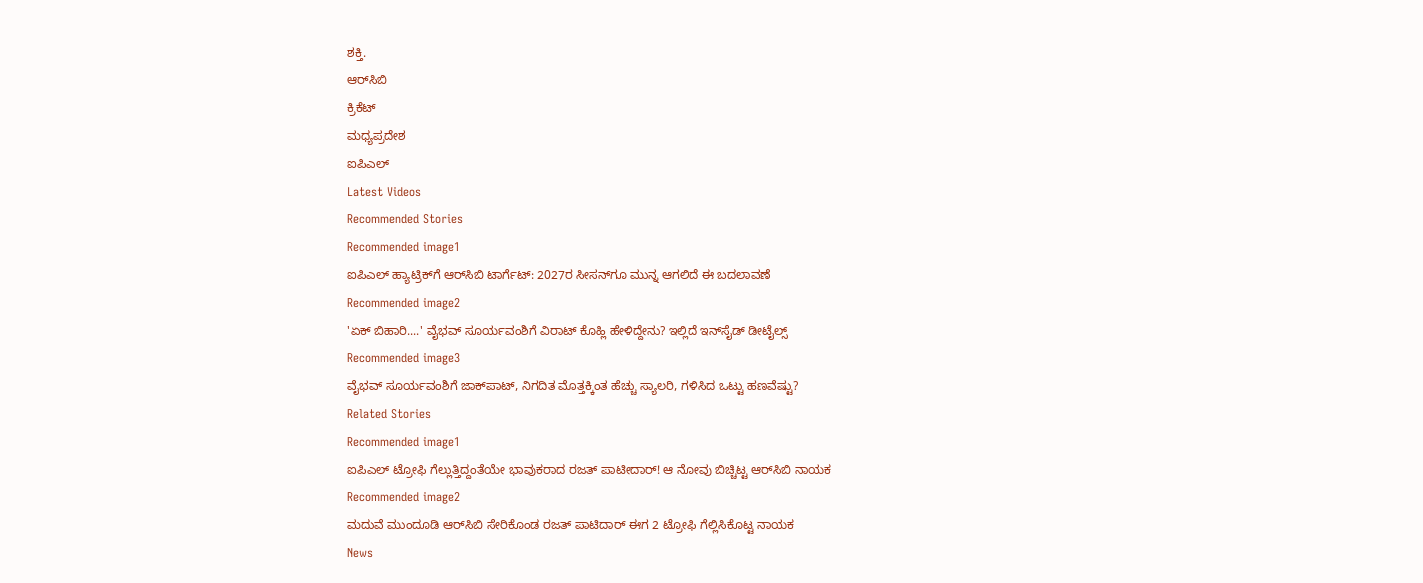ಶಕ್ತಿ.
ಆರ್‌ಸಿಬಿ
ಕ್ರಿಕೆಟ್
ಮಧ್ಯಪ್ರದೇಶ
ಐಪಿಎಲ್
Latest Videos
Recommended Stories
Recommended image1
ಐಪಿಎಲ್‌ ಹ್ಯಾಟ್ರಿಕ್‌ಗೆ ಆರ್‌ಸಿಬಿ ಟಾರ್ಗೆಟ್‌: 2027ರ ಸೀಸನ್‌ಗೂ ಮುನ್ನ ಆಗಲಿದೆ ಈ ಬದಲಾವಣೆ
Recommended image2
'ಏಕ್ ಬಿಹಾರಿ....' ವೈಭವ್ ಸೂರ್ಯವಂಶಿಗೆ ವಿರಾಟ್ ಕೊಹ್ಲಿ ಹೇಳಿದ್ದೇನು? ಇಲ್ಲಿದೆ ಇನ್‌ಸೈಡ್ ಡೀಟೈಲ್ಸ್
Recommended image3
ವೈಭವ್ ಸೂರ್ಯವಂಶಿಗೆ ಜಾಕ್‌ಪಾಟ್, ನಿಗದಿತ ಮೊತ್ತಕ್ಕಿಂತ ಹೆಚ್ಚು ಸ್ಯಾಲರಿ, ಗಳಿಸಿದ ಒಟ್ಟು ಹಣವೆಷ್ಟು?
Related Stories
Recommended image1
ಐಪಿಎಲ್ ಟ್ರೋಫಿ ಗೆಲ್ಲುತ್ತಿದ್ದಂತೆಯೇ ಭಾವುಕರಾದ ರಜತ್ ಪಾಟೀದಾರ್! ಆ ನೋವು ಬಿಚ್ಚಿಟ್ಟ ಆರ್‌ಸಿಬಿ ನಾಯಕ
Recommended image2
ಮದುವೆ ಮುಂದೂಡಿ ಆರ್‌ಸಿಬಿ ಸೇರಿಕೊಂಡ ರಜತ್ ಪಾಟಿದಾರ್ ಈಗ 2 ಟ್ರೋಫಿ ಗೆಲ್ಲಿಸಿಕೊಟ್ಟ ನಾಯಕ
News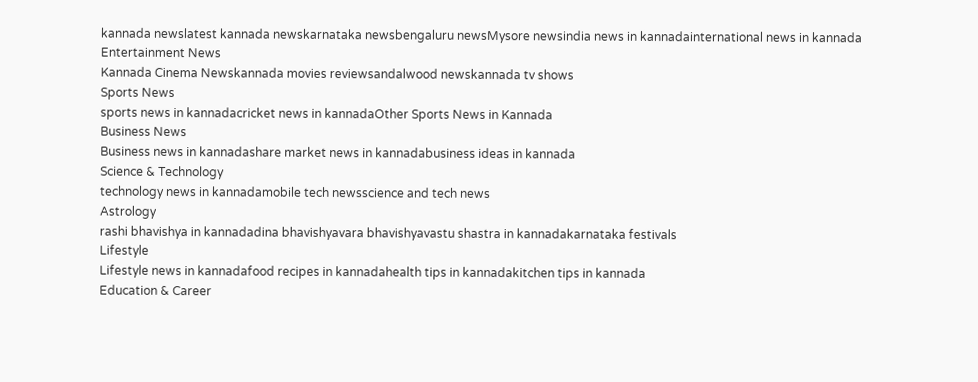kannada newslatest kannada newskarnataka newsbengaluru newsMysore newsindia news in kannadainternational news in kannada
Entertainment News
Kannada Cinema Newskannada movies reviewsandalwood newskannada tv shows
Sports News
sports news in kannadacricket news in kannadaOther Sports News in Kannada
Business News
Business news in kannadashare market news in kannadabusiness ideas in kannada
Science & Technology
technology news in kannadamobile tech newsscience and tech news
Astrology
rashi bhavishya in kannadadina bhavishyavara bhavishyavastu shastra in kannadakarnataka festivals
Lifestyle
Lifestyle news in kannadafood recipes in kannadahealth tips in kannadakitchen tips in kannada
Education & Career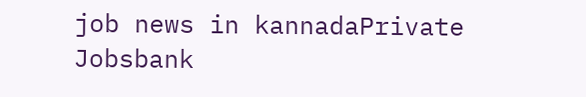job news in kannadaPrivate Jobsbank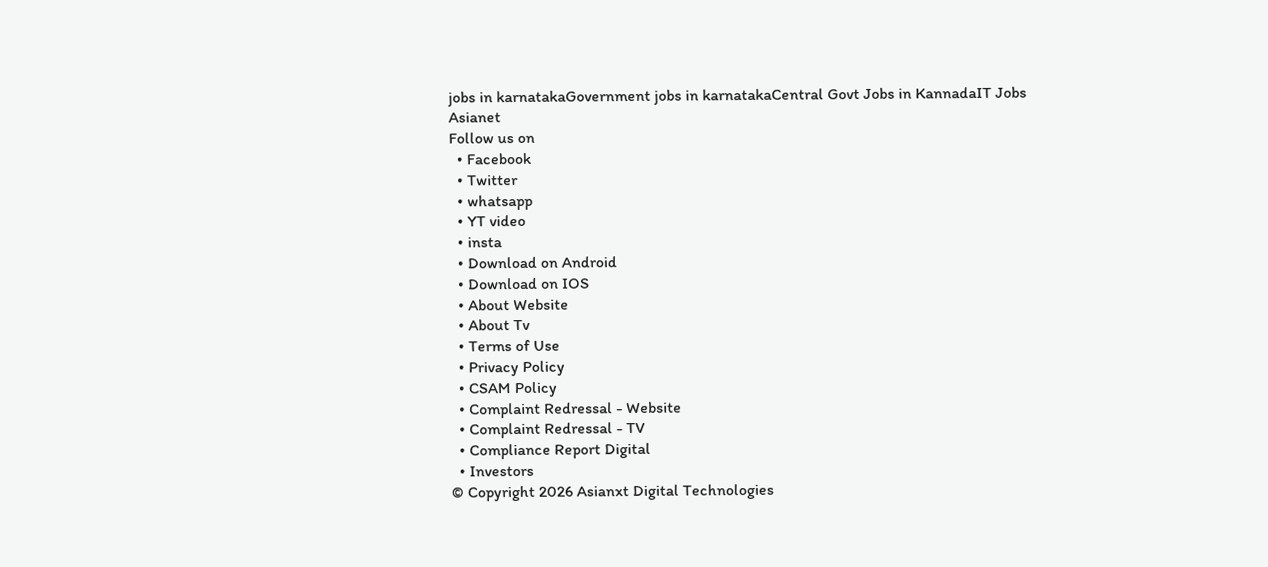jobs in karnatakaGovernment jobs in karnatakaCentral Govt Jobs in KannadaIT Jobs
Asianet
Follow us on
  • Facebook
  • Twitter
  • whatsapp
  • YT video
  • insta
  • Download on Android
  • Download on IOS
  • About Website
  • About Tv
  • Terms of Use
  • Privacy Policy
  • CSAM Policy
  • Complaint Redressal - Website
  • Complaint Redressal - TV
  • Compliance Report Digital
  • Investors
© Copyright 2026 Asianxt Digital Technologies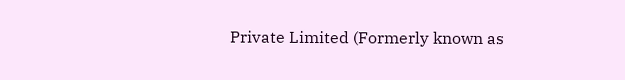Private Limited (Formerly known as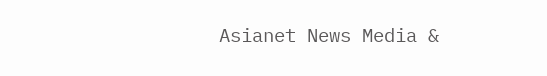Asianet News Media &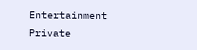Entertainment Private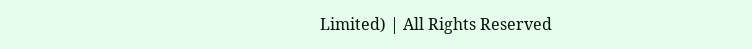Limited) | All Rights Reserved